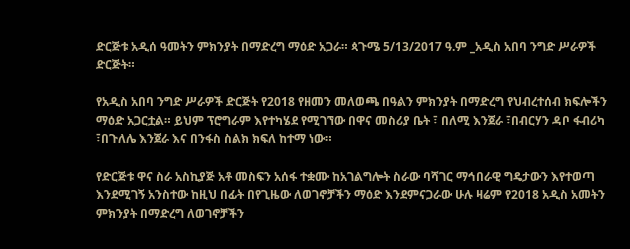ድርጅቱ አዲሰ ዓመትን ምክንያት በማድረግ ማዕድ አጋራ። ጳጉሜ 5/13/2017 ዓ.ም _አዲስ አበባ ንግድ ሥራዎች ድርጅት።

የአዲስ አበባ ንግድ ሥራዎች ድርጅት የ2018 የዘመን መለወጫ በዓልን ምክንያት በማድረግ የህብረተሰብ ክፍሎችን ማዕድ አጋርቷል። ይህም ፕሮግራም እየተካሄደ የሚገኘው በዋና መስሪያ ቤት ፣ በለሚ እንጀራ ፣በብርሃን ዳቦ ፋብሪካ ፣በጉለሌ እንጀራ እና በንፋስ ስልክ ክፍለ ከተማ ነው።

የድርጅቱ ዋና ስራ አስኪያጅ አቶ መስፍን አሰፋ ተቋሙ ከአገልግሎት ስራው ባሻገር ማኅበራዊ ግዴታውን እየተወጣ እንደሚገኝ አንስተው ከዚህ በፊት በየጊዜው ለወገኖቻችን ማዕድ እንደምናጋራው ሁሉ ዛሬም የ2018 አዲስ አመትን ምክንያት በማድረግ ለወገኖቻችን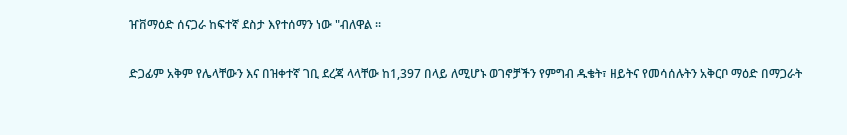ዠቨማዕድ ሰናጋራ ከፍተኛ ደስታ እየተሰማን ነው "ብለዋል ።

ድጋፊም አቅም የሌላቸውን እና በዝቀተኛ ገቢ ደረጃ ላላቸው ከ1,397 በላይ ለሚሆኑ ወገኖቻችን የምግብ ዱቄት፣ ዘይትና የመሳሰሉትን አቅርቦ ማዕድ በማጋራት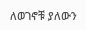ለወገኖቹ ያለውን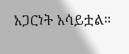አጋርነት አሳይቷል።